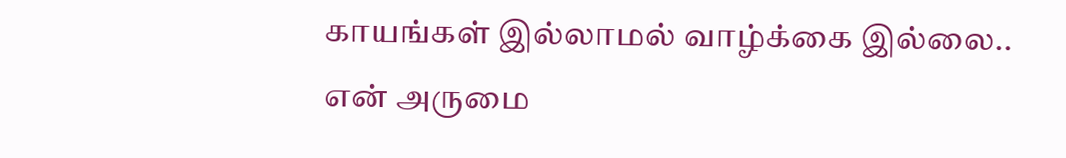காயங்கள் இல்லாமல் வாழ்க்கை இல்லை..
என் அருமை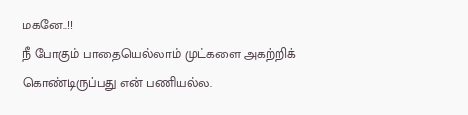மகனே..!!
நீ போகும் பாதையெல்லாம் முட்களை அகற்றிக் கொண்டிருப்பது என் பணியல்ல.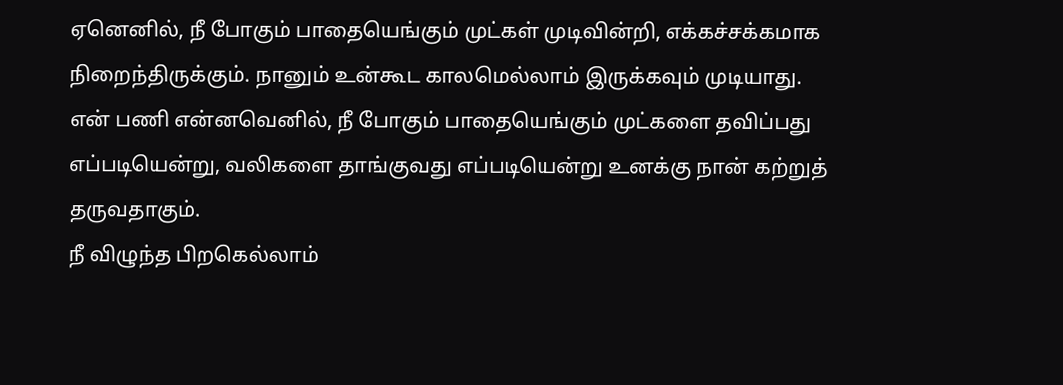ஏனெனில், நீ போகும் பாதையெங்கும் முட்கள் முடிவின்றி, எக்கச்சக்கமாக நிறைந்திருக்கும். நானும் உன்கூட காலமெல்லாம் இருக்கவும் முடியாது.
என் பணி என்னவெனில், நீ போகும் பாதையெங்கும் முட்களை தவிப்பது எப்படியென்று, வலிகளை தாங்குவது எப்படியென்று உனக்கு நான் கற்றுத் தருவதாகும்.
நீ விழுந்த பிறகெல்லாம்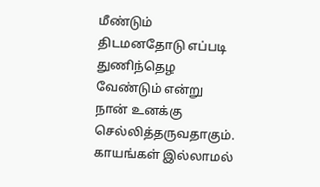மீண்டும் திடமனதோடு எப்படி துணிந்தெழ வேண்டும் என்று நான் உனக்கு செல்லித்தருவதாகும்.
காயங்கள் இல்லாமல்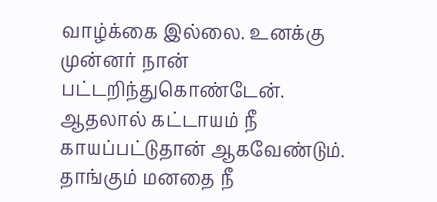வாழ்க்கை இல்லை. உனக்கு முன்னர் நான் பட்டறிந்துகொண்டேன்.
ஆதலால் கட்டாயம் நீ காயப்பட்டுதான் ஆகவேண்டும். தாங்கும் மனதை நீ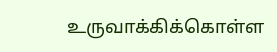உருவாக்கிக்கொள்ள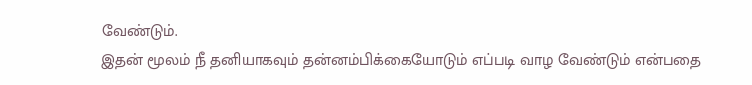வேண்டும்.
இதன் மூலம் நீ தனியாகவும் தன்னம்பிக்கையோடும் எப்படி வாழ வேண்டும் என்பதை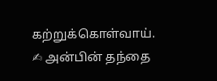கற்றுக்கொள்வாய்.
✍ அன்பின் தந்தை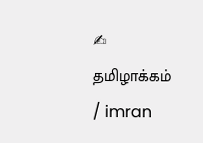✍ தமிழாக்கம் / imran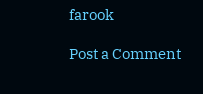farook

Post a Comment